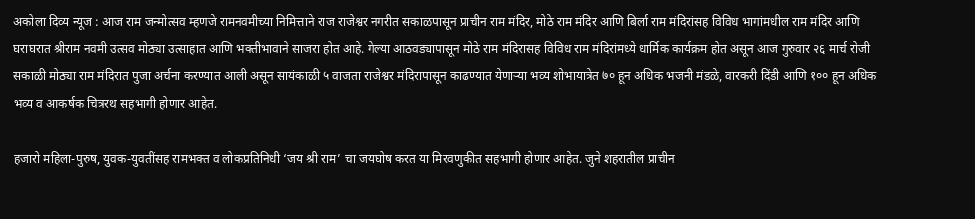अकोला दिव्य न्यूज : आज राम जन्मोत्सव म्हणजे रामनवमीच्या निमित्ताने राज राजेश्वर नगरीत सकाळपासून प्राचीन राम मंदिर, मोठे राम मंदिर आणि बिर्ला राम मंदिरांसह विविध भागांमधील राम मंदिर आणि घराघरात श्रीराम नवमी उत्सव मोठ्या उत्साहात आणि भक्तीभावाने साजरा होत आहे. गेल्या आठवड्यापासून मोठे राम मंदिरासह विविध राम मंदिरांमध्ये धार्मिक कार्यक्रम होत असून आज गुरुवार २६ मार्च रोजी सकाळी मोठ्या राम मंदिरात पुजा अर्चना करण्यात आली असून सायंकाळी ५ वाजता राजेश्वर मंदिरापासून काढण्यात येणाऱ्या भव्य शोभायात्रेत ७० हून अधिक भजनी मंडळे, वारकरी दिंडी आणि १०० हून अधिक भव्य व आकर्षक चित्ररथ सहभागी होणार आहेत.

हजारो महिला-पुरुष, युवक-युवतींसह रामभक्त व लोकप्रतिनिधी ‘जय श्री राम’ चा जयघोष करत या मिरवणुकीत सहभागी होणार आहेत. जुने शहरातील प्राचीन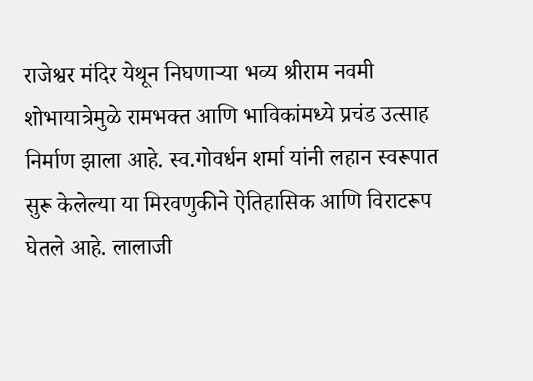राजेश्वर मंदिर येथून निघणाऱ्या भव्य श्रीराम नवमी शोभायात्रेमुळे रामभक्त आणि भाविकांमध्ये प्रचंड उत्साह निर्माण झाला आहे. स्व.गोवर्धन शर्मा यांनी लहान स्वरूपात सुरू केलेल्या या मिरवणुकीने ऐतिहासिक आणि विराटरूप घेतले आहे. लालाजी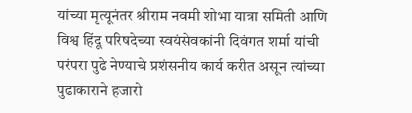यांच्या मृत्यूनंतर श्रीराम नवमी शोभा यात्रा समिती आणि विश्व हिंदू परिषदेच्या स्वयंसेवकांनी दिवंगत शर्मा यांची परंपरा पुढे नेण्याचे प्रशंसनीय कार्य करीत असून त्यांच्या पुढाकाराने हजारो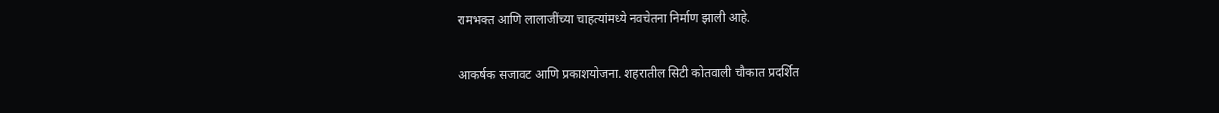रामभक्त आणि लालाजींच्या चाहत्यांमध्ये नवचेतना निर्माण झाली आहे.

आकर्षक सजावट आणि प्रकाशयोजना. शहरातील सिटी कोतवाली चौकात प्रदर्शित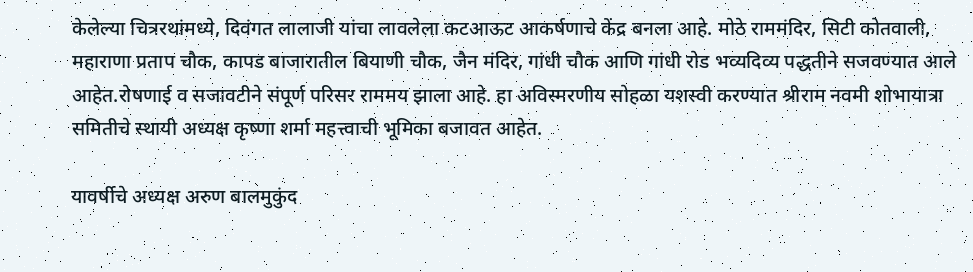केलेल्या चित्ररथांमध्ये, दिवंगत लालाजी यांचा लावलेला कटआऊट आकर्षणाचे केंद्र बनला आहे. मोठे राममंदिर, सिटी कोतवाली, महाराणा प्रताप चौक, कापड बाजारातील बियाणी चौक, जैन मंदिर, गांधी चौक आणि गांधी रोड भव्यदिव्य पद्धतीने सजवण्यात आले आहेत.रोषणाई व सजावटीने संपूर्ण परिसर राममय झाला आहे. हा अविस्मरणीय सोहळा यशस्वी करण्यात श्रीराम नवमी शोभायात्रा समितीचे स्थायी अध्यक्ष कृष्णा शर्मा महत्त्वाची भूमिका बजावत आहेत.

यावर्षीचे अध्यक्ष अरुण बालमुकुंद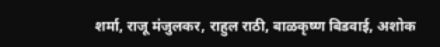शर्मा, राजू मंजुलकर, राहुल राठी, बाळकृष्ण बिडवाई, अशोक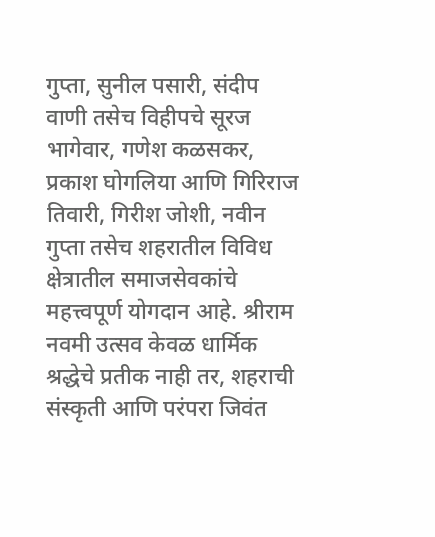गुप्ता, सुनील पसारी, संदीप वाणी तसेच विहीपचे सूरज भागेवार, गणेश कळसकर, प्रकाश घोगलिया आणि गिरिराज तिवारी, गिरीश जोशी, नवीन गुप्ता तसेच शहरातील विविध क्षेत्रातील समाजसेवकांचे महत्त्वपूर्ण योगदान आहे. श्रीराम नवमी उत्सव केवळ धार्मिक श्रद्धेचे प्रतीक नाही तर, शहराची संस्कृती आणि परंपरा जिवंत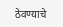ठेवण्याचे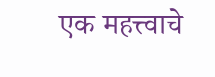एक महत्त्वाचे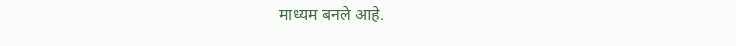माध्यम बनले आहे.